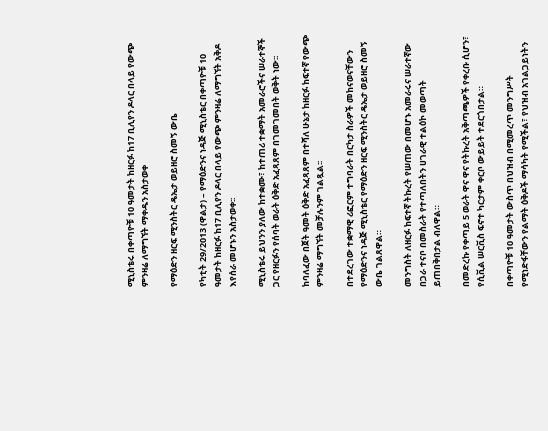ሚኒስቴሩ በቀጣዮቹ 10 ዓመታት ከዘርፉ ከ17 ቢሊየን ዶላር በላይ የውጭ ምንዛሬ ለማግኘት ማቀዱን አስታወቀ

የማዕድን ዘርፍ ሚንስትር ዴኤታ ወይዘሮ ስመኝ ውቤ

የካቲት 29/2013 (ዋልታ) – የማዕድንና ነዳጅ ሚኒስቴር በቀጣዮቹ 10 ዓመታት ከዘርፉ ከ17 ቢሊየን ዶላር በላይ የውጭ ምንዛሬ ለማግኘት አቅዶ እየሰራ መሆኑን አስታወቀ፡፡

ሚኒስቴሩ ይህንን ያለው ከተቋሙ፣ ከተጠሪ ተቋማት አመራሮችና ሠራተኞች ጋር የዘርፉን የሰባት ወራት ዕቅድ አፈጻጸም በገመገመበት ወቅት ነው፡፡

ከባለፈው በጀት ዓመት ዕቅድ አፈጻጸም በተሻለ ሁኔታ ከዘርፉ ከፍተኛ የውጭ ምንዛሬ ማግኘት መቻሉንም ገልጿል፡፡

በተደረገው ተቋማዊ ሪፎርም ተግባራት በርካታ ስራዎች መከናወናቸውን የማዕድንና ነዳጅ ሚኒስቴር የማዕድን ዘርፍ ሚንስትር ዴኤታ ወይዘሮ ስመኝ ውቤ ገልጸዋል።

መንግስት ለዘርፉ ከፍተኛ ትኩረት የሠጠው በመሆኑ አመራሩና ሠራተኛው በጋራ ተናቦ በመስራት የተጣለበትን ሀገራዊ ተልዕኮ መወጣት ይጠበቅበታል ብለዋል።

በመድረኩ የቀጣይ 5 ወራት ዋና ዋና የትኩረት አቅጣጫዎች የቀረቡ ሲሆን፣ የሲቪል ሠርቪስ ፍኖተ ካርታም ቀርቦ ውይይት ተደርጎበታል።

በቀጣዮቹ 10 ዓመታት ውስጥ በህዝብ በሚመረጥ መንግሥት የሚነድፋቸውን የልማት ዕቅዶች ማሳካት የሚችል፣ የህዝብ አገልጋይነትን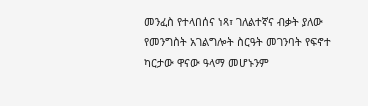መንፈስ የተላበሰና ነጻ፣ ገለልተኛና ብቃት ያለው የመንግስት አገልግሎት ስርዓት መገንባት የፍኖተ ካርታው ዋናው ዓላማ መሆኑንም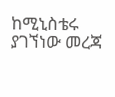ከሚኒስቴሩ ያገኘነው መረጃ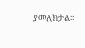ያመለክታል፡፡